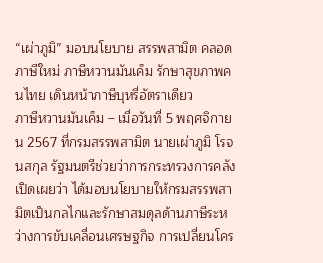“เผ่าภูมิ” มอบนโยบาย สรรพสามิต คลอดภาษีใหม่ ภาษีหวานมันเค็ม รักษาสุขภาพคนไทย เดินหน้าภาษีบุหรี่อัตราเดียว
ภาษีหวานมันเค็ม – เมื่อวันที่ 5 พฤศจิกายน 2567 ที่กรมสรรพสามิต นายเผ่าภูมิ โรจนสกุล รัฐมนตรีช่วยว่าการกระทรวงการคลัง เปิดเผยว่า ได้มอบนโยบายให้กรมสรรพสามิตเป็นกลไกและรักษาสมดุลด้านภาษีระหว่างการขับเคลื่อนเศรษฐกิจ การเปลี่ยนโคร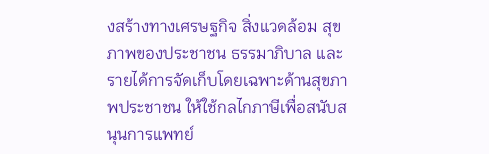งสร้างทางเศรษฐกิจ สิ่งแวดล้อม สุขภาพของประชาชน ธรรมาภิบาล และรายได้การจัดเก็บโดยเฉพาะด้านสุขภาพประชาชน ให้ใช้กลไกภาษีเพื่อสนับสนุนการแพทย์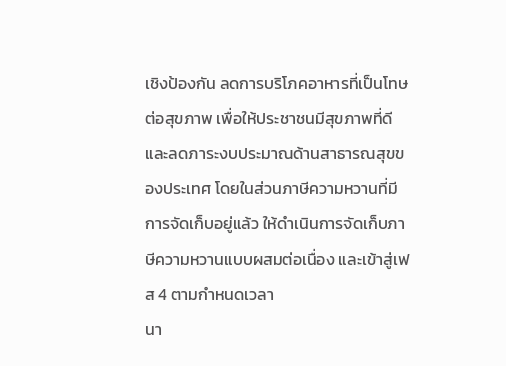เชิงป้องกัน ลดการบริโภคอาหารที่เป็นโทษต่อสุขภาพ เพื่อให้ประชาชนมีสุขภาพที่ดี และลดภาระงบประมาณด้านสาธารณสุขของประเทศ โดยในส่วนภาษีความหวานที่มีการจัดเก็บอยู่แล้ว ให้ดำเนินการจัดเก็บภาษีความหวานแบบผสมต่อเนื่อง และเข้าสู่เฟส 4 ตามกำหนดเวลา
นา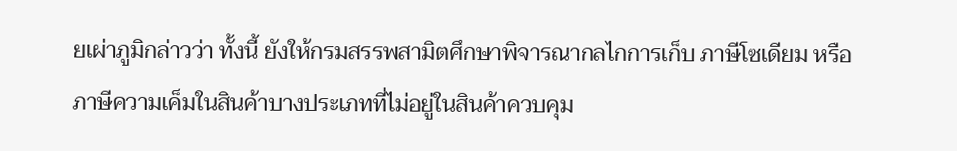ยเผ่าภูมิกล่าวว่า ทั้งนี้ ยังให้กรมสรรพสามิตศึกษาพิจารณากลไกการเก็บ ภาษีโซเดียม หรือ ภาษีความเค็มในสินค้าบางประเภทที่ไม่อยู่ในสินค้าควบคุม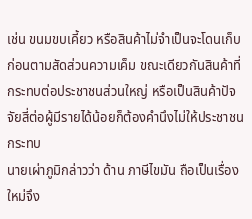เช่น ขนมขบเคี้ยว หรือสินค้าไม่จำเป็นจะโดนเก็บก่อนตามสัดส่วนความเค็ม ขณะเดียวกันสินค้าที่กระทบต่อประชาชนส่วนใหญ่ หรือเป็นสินค้าปัจจัยสี่ต่อผู้มีรายได้น้อยก็ต้องคำนึงไม่ให้ประชาชนกระทบ
นายเผ่าภูมิกล่าวว่า ด้าน ภาษีไขมัน ถือเป็นเรื่องใหม่จึง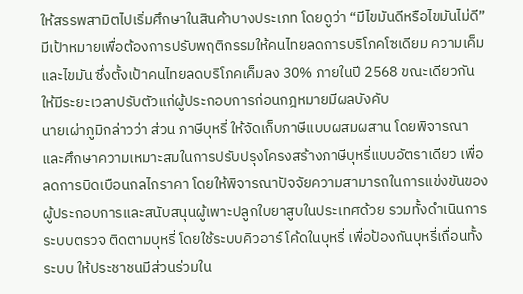ให้สรรพสามิตไปเริ่มศึกษาในสินค้าบางประเภท โดยดูว่า “มีไขมันดีหรือไขมันไม่ดี” มีเป้าหมายเพื่อต้องการปรับพฤติกรรมให้คนไทยลดการบริโภคโซเดียม ความเค็ม และไขมัน ซึ่งตั้งเป้าคนไทยลดบริโภคเค็มลง 30% ภายในปี 2568 ขณะเดียวกัน ให้มีระยะเวลาปรับตัวแก่ผู้ประกอบการก่อนกฎหมายมีผลบังคับ
นายเผ่าภูมิกล่าวว่า ส่วน ภาษีบุหรี่ ให้จัดเก็บภาษีแบบผสมผสาน โดยพิจารณาและศึกษาความเหมาะสมในการปรับปรุงโครงสร้างภาษีบุหรี่แบบอัตราเดียว เพื่อลดการบิดเบือนกลไกราคา โดยให้พิจารณาปัจจัยความสามารถในการแข่งขันของผู้ประกอบการและสนับสนุนผู้เพาะปลูกใบยาสูบในประเทศด้วย รวมทั้งดำเนินการระบบตรวจ ติดตามบุหรี่ โดยใช้ระบบคิวอาร์ โค้ดในบุหรี่ เพื่อป้องกันบุหรี่เถื่อนทั้งระบบ ให้ประชาชนมีส่วนร่วมใน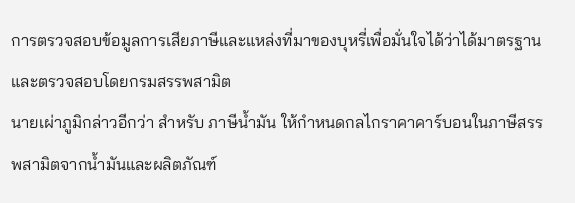การตรวจสอบข้อมูลการเสียภาษีและแหล่งที่มาของบุหรี่เพื่อมั่นใจได้ว่าได้มาตรฐานและตรวจสอบโดยกรมสรรพสามิต
นายเผ่าภูมิกล่าวอีกว่า สำหรับ ภาษีน้ำมัน ให้กำหนดกลไกราคาคาร์บอนในภาษีสรรพสามิตจากน้ำมันและผลิตภัณฑ์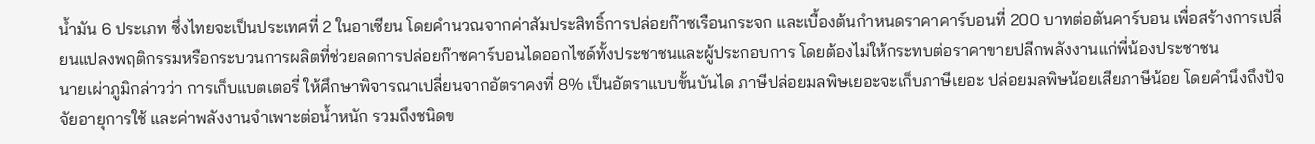น้ำมัน 6 ประเภท ซึ่งไทยจะเป็นประเทศที่ 2 ในอาเซียน โดยคำนวณจากค่าสัมประสิทธิ์การปล่อยก๊าซเรือนกระจก และเบื้องต้นกำหนดราคาคาร์บอนที่ 200 บาทต่อตันคาร์บอน เพื่อสร้างการเปลี่ยนแปลงพฤติกรรมหรือกระบวนการผลิตที่ช่วยลดการปล่อยก๊าซคาร์บอนไดออกไซด์ทั้งประชาชนและผู้ประกอบการ โดยต้องไม่ให้กระทบต่อราคาขายปลีกพลังงานแก่พี่น้องประชาชน
นายเผ่าภูมิกล่าวว่า การเก็บแบตเตอรี่ ให้ศึกษาพิจารณาเปลี่ยนจากอัตราคงที่ 8% เป็นอัตราแบบขั้นบันได ภาษีปล่อยมลพิษเยอะจะเก็บภาษีเยอะ ปล่อยมลพิษน้อยเสียภาษีน้อย โดยคำนึงถึงปัจจัยอายุการใช้ และค่าพลังงานจำเพาะต่อน้ำหนัก รวมถึงชนิดข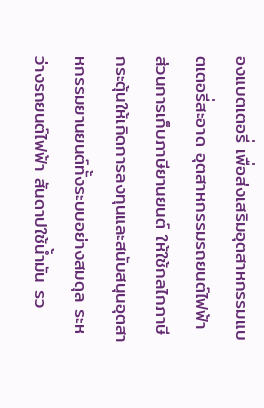องแบตเตอรี่ เพื่อส่งเสริมอุตสาหกรรมแบตเตอรี่สะอาด อุตสาหกรรมรถยนต์ไฟฟ้า ส่วนการเก็บภาษียานยนต์ ให้ใช้กลไกภาษีกระตุ้นให้เกิดการลงทุนและสนับสนุนอุตสาหกรรมยานยนต์ทั้งระบบอย่างสมดุล ระหว่างรถยนต์ไฟฟ้า สันดาปใช้น้ำมัน รว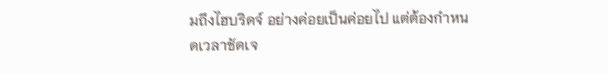มถึงไฮบริดจ์ อย่างค่อยเป็นค่อยไป แต่ต้องกำหนดเวลาชัดเจ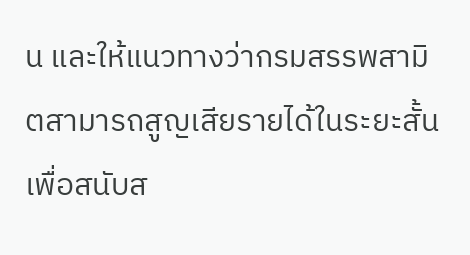น และให้แนวทางว่ากรมสรรพสามิตสามารถสูญเสียรายได้ในระยะสั้น เพื่อสนับส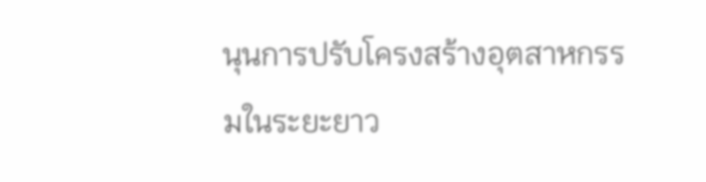นุนการปรับโครงสร้างอุตสาหกรรมในระยะยาว